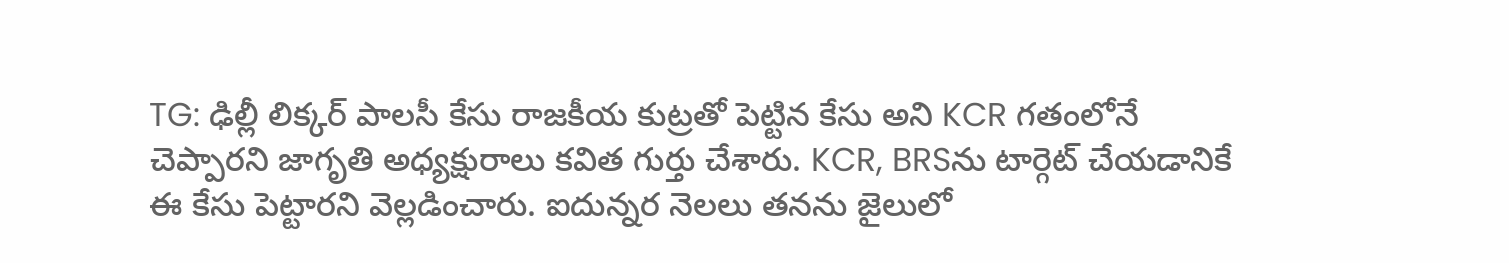TG: ఢిల్లీ లిక్కర్ పాలసీ కేసు రాజకీయ కుట్రతో పెట్టిన కేసు అని KCR గతంలోనే చెప్పారని జాగృతి అధ్యక్షురాలు కవిత గుర్తు చేశారు. KCR, BRSను టార్గెట్ చేయడానికే ఈ కేసు పెట్టారని వెల్లడించారు. ఐదున్నర నెలలు తనను జైలులో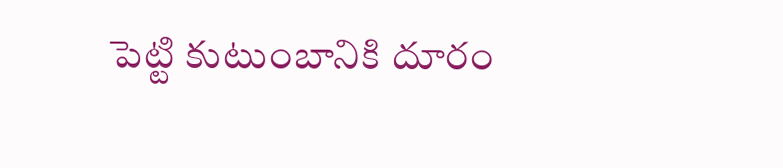పెట్టి కుటుంబానికి దూరం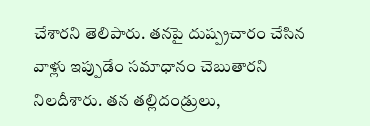చేశారని తెలిపారు. తనపై దుష్ప్రచారం చేసిన వాళ్లు ఇప్పుడేం సమాధానం చెబుతారని నిలదీశారు. తన తల్లిదండ్రులు,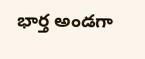భార్త అండగా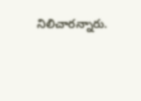నిలిచారన్నారు.